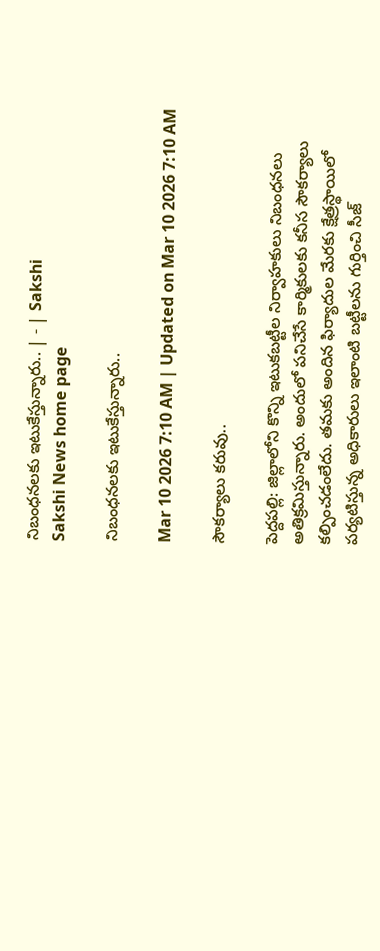నిబంధనలకు ఇటుకేస్తున్నారు.. | - | Sakshi
Sakshi News home page

నిబంధనలకు ఇటుకేస్తున్నారు..

Mar 10 2026 7:10 AM | Updated on Mar 10 2026 7:10 AM

సౌకర్యాలు కరువు..

పెద్దపల్లి: జిల్లాలోని కొన్ని ఇటుకబట్టీల నిర్వాహకులు నిబంధనలు అతిక్రమిస్తున్నారు. అందులో పనిచేసే కార్మికులకు కనీస సౌకర్యాలు కల్పించడంలేదు. తమకు అందిన ఫిర్యాదుల మేరకు క్షేత్రస్థాయిలో పర్యటిస్తున్న అధికారులు ఇలాంటి బట్టీలను గుర్తించి సీజ్‌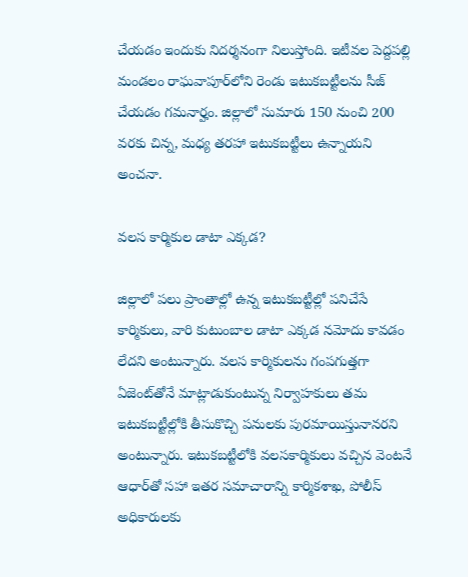చేయడం ఇందుకు నిదర్శనంగా నిలుస్తోంది. ఇటీవల పెద్దపల్లి మండలం రాఘవాపూర్‌లోని రెండు ఇటుకబట్టీలను సీజ్‌ చేయడం గమనార్హం. జిల్లాలో సుమారు 150 నుంచి 200 వరకు చిన్న, మధ్య తరహా ఇటుకబట్టీలు ఉన్నాయని అంచనా.

వలస కార్మికుల డాటా ఎక్కడ?

జిల్లాలో పలు ప్రాంతాల్లో ఉన్న ఇటుకబట్టీల్లో పనిచేసే కార్మికులు, వారి కుటుంబాల డాటా ఎక్కడ నమోదు కావడం లేదని అంటున్నారు. వలస కార్మికులను గంపగుత్తగా ఏజెంట్‌తోనే మాట్లాడుకుంటున్న నిర్వాహకులు తమ ఇటుకబట్టీల్లోకి తీసుకొచ్చి పనులకు పురమాయిస్తునానరని అంటున్నారు. ఇటుకబట్టీలోకి వలసకార్మికులు వచ్చిన వెంటనే ఆధార్‌తో సహా ఇతర సమాచారాన్ని కార్మికశాఖ, పోలీస్‌ అధికారులకు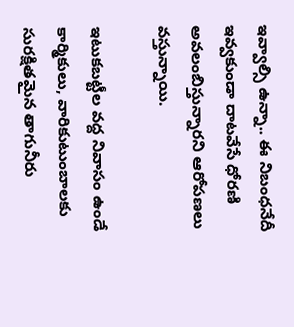ఇవ్వాల్సి ఉన్నా.. ఈ నిబంధనేదీ ఇవ్వకుండా దాటవేసే ధోరణి అవలంబిస్తున్నారని ఆరోపణలు వస్తున్నాయి.

ఇటుకబట్టీల వద్ద నివాసం ఉండే కార్మికులు, వారికుటుంబాలకు సురక్షితమైన తాగునీరు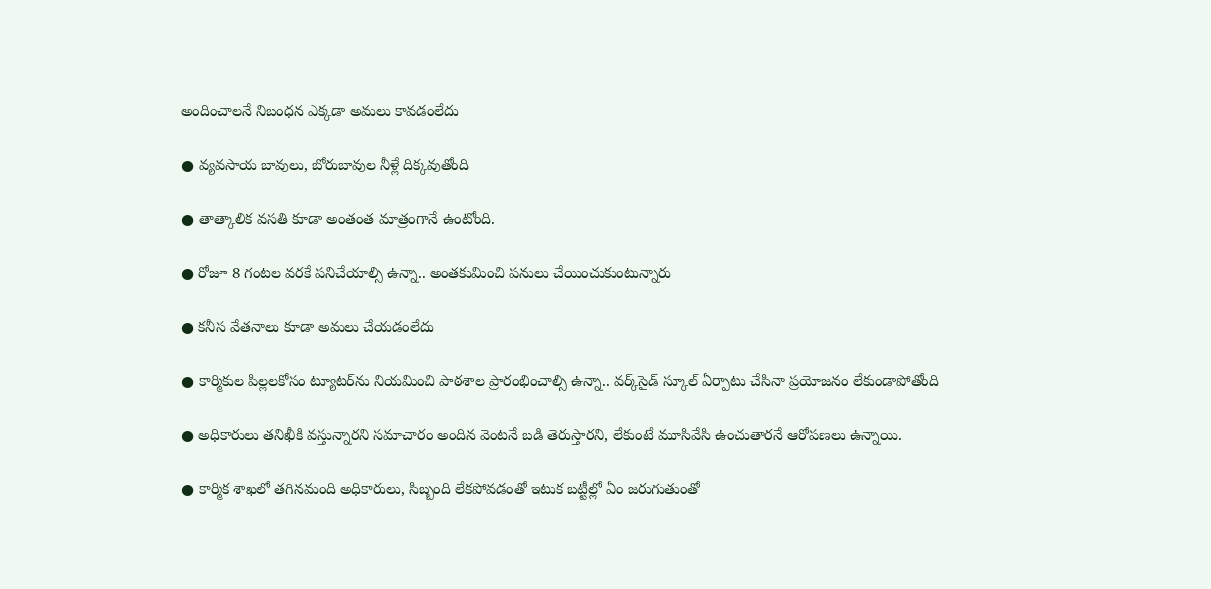అందించాలనే నిబంధన ఎక్కడా అమలు కావడంలేదు

● వ్యవసాయ బావులు, బోరుబావుల నీళ్లే దిక్కవుతోంది

● తాత్కాలిక వసతి కూడా అంతంత మాత్రంగానే ఉంటోంది.

● రోజూ 8 గంటల వరకే పనిచేయాల్సి ఉన్నా.. అంతకుమించి పనులు చేయించుకుంటున్నారు

● కనీస వేతనాలు కూడా అమలు చేయడంలేదు

● కార్మికుల పిల్లలకోసం ట్యూటర్‌ను నియమించి పాఠశాల ప్రారంభించాల్సి ఉన్నా.. వర్క్‌సైడ్‌ స్కూల్‌ ఏర్పాటు చేసినా ప్రయోజనం లేకుండాపోతోంది

● అధికారులు తనిఖీకి వస్తున్నారని సమాచారం అందిన వెంటనే బడి తెరుస్తారని, లేకుంటే మూసివేసి ఉంచుతారనే ఆరోపణలు ఉన్నాయి.

● కార్మిక శాఖలో తగినమంది అధికారులు, సిబ్బంది లేకపోవడంతో ఇటుక బట్టీల్లో ఏం జరుగుతుంతో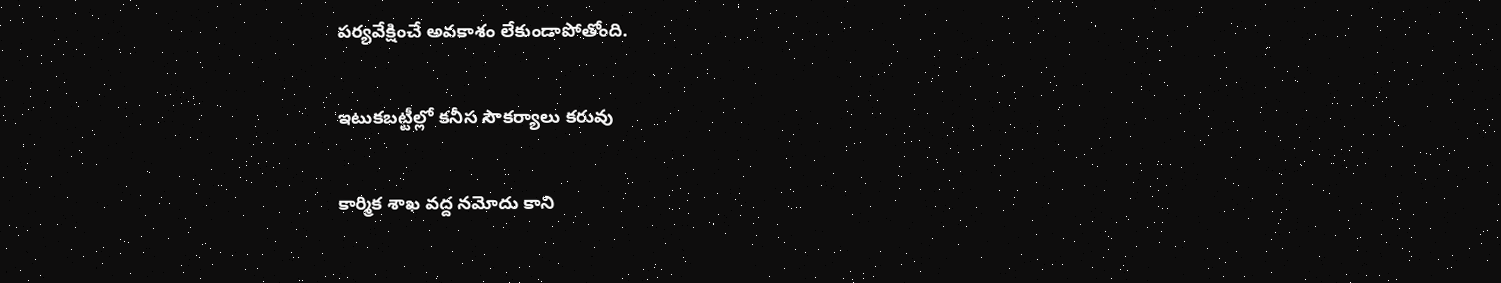పర్యవేక్షించే అవకాశం లేకుండాపోతోంది.

ఇటుకబట్టీల్లో కనీస సౌకర్యాలు కరువు

కార్మిక శాఖ వద్ద నమోదు కాని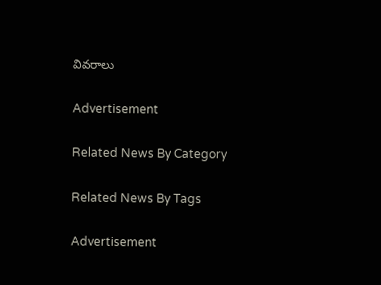వివరాలు

Advertisement

Related News By Category

Related News By Tags

Advertisement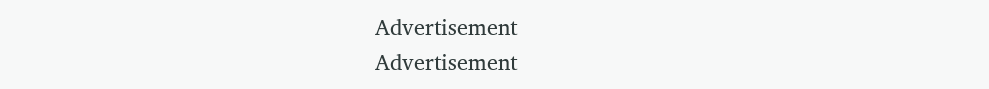Advertisement
Advertisement